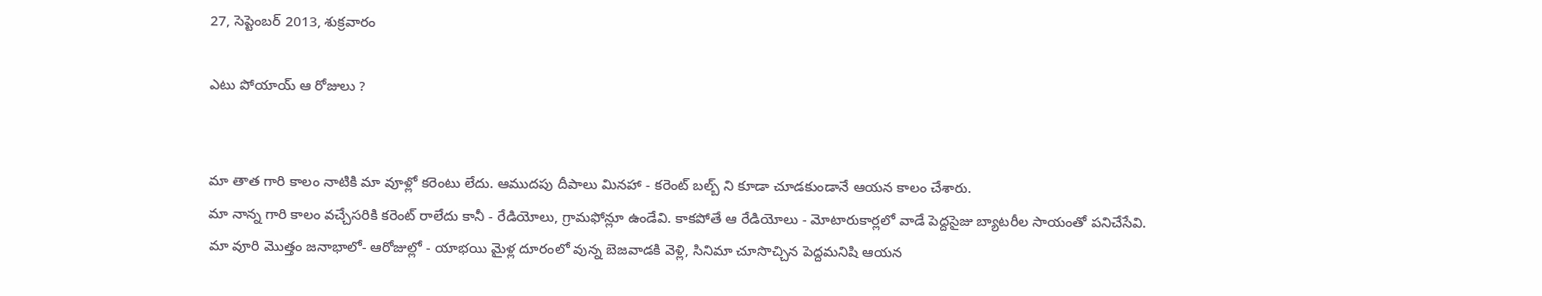27, సెప్టెంబర్ 2013, శుక్రవారం

ఎటు పోయాయ్‌ ఆ రోజులు ?


మా తాత గారి కాలం నాటికి మా వూళ్లో కరెంటు లేదు. ఆముదపు దీపాలు మినహా - కరెంట్‌ బల్బ్ ని కూడా చూడకుండానే ఆయన కాలం చేశారు.
మా నాన్న గారి కాలం వచ్చేసరికి కరెంట్‌ రాలేదు కానీ - రేడియోలు, గ్రామఫోన్లూ ఉండేవి. కాకపోతే ఆ రేడియోలు - మోటారుకార్లలో వాడే పెద్దసైజు బ్యాటరీల సాయంతో పనిచేసేవి.
మా వూరి మొత్తం జనాభాలో- ఆరోజుల్లో - యాభయి మైళ్ల దూరంలో వున్న బెజవాడకి వెళ్లి, సినిమా చూసొచ్చిన పెద్దమనిషి ఆయన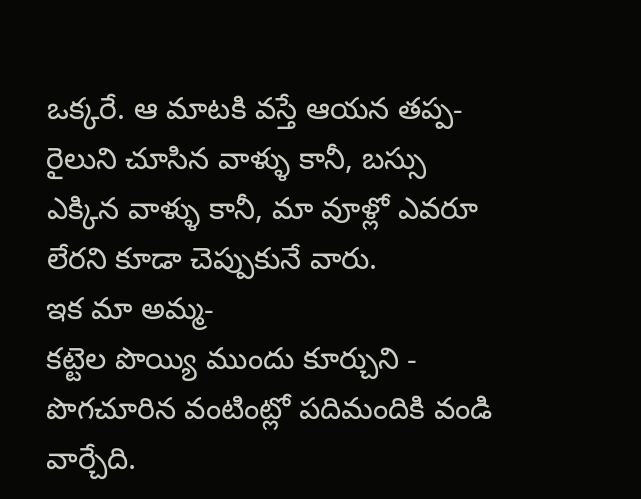ఒక్కరే. ఆ మాటకి వస్తే ఆయన తప్ప- రైలుని చూసిన వాళ్ళు కానీ, బస్సు ఎక్కిన వాళ్ళు కానీ, మా వూళ్లో ఎవరూ లేరని కూడా చెప్పుకునే వారు.
ఇక మా అమ్మ-
కట్టెల పొయ్యి ముందు కూర్చుని - పొగచూరిన వంటింట్లో పదిమందికి వండి వార్చేది.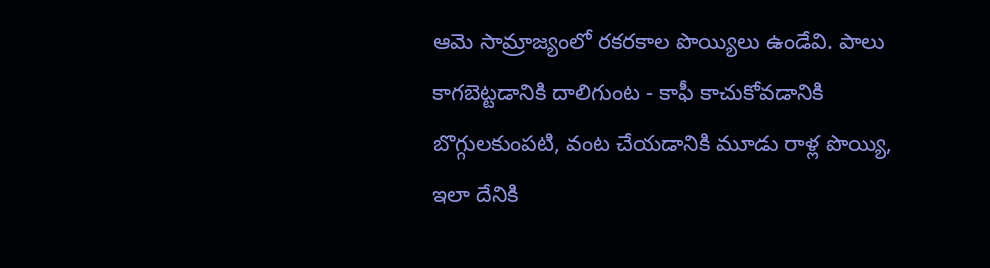ఆమె సామ్రాజ్యంలో రకరకాల పొయ్యిలు ఉండేవి. పాలు కాగబెట్టడానికి దాలిగుంట - కాఫీ కాచుకోవడానికి బొగ్గులకుంపటి, వంట చేయడానికి మూడు రాళ్ల పొయ్యి, ఇలా దేనికి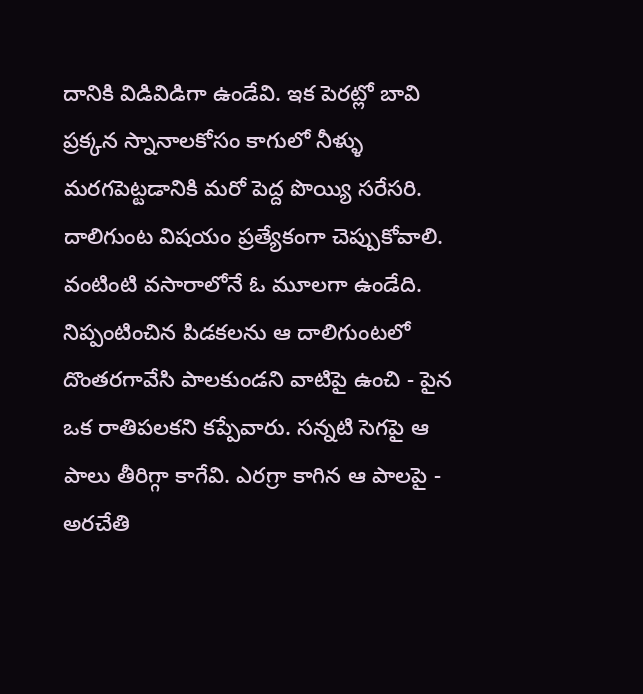దానికి విడివిడిగా ఉండేవి. ఇక పెరట్లో బావి ప్రక్కన స్నానాలకోసం కాగులో నీళ్ళు మరగపెట్టడానికి మరో పెద్ద పొయ్యి సరేసరి. దాలిగుంట విషయం ప్రత్యేకంగా చెప్పుకోవాలి. వంటింటి వసారాలోనే ఓ మూలగా ఉండేది. నిప్పంటించిన పిడకలను ఆ దాలిగుంటలో దొంతరగావేసి పాలకుండని వాటిపై ఉంచి - పైన ఒక రాతిపలకని కప్పేవారు. సన్నటి సెగపై ఆ పాలు తీరిగ్గా కాగేవి. ఎరగ్రా కాగిన ఆ పాలపై - అరచేతి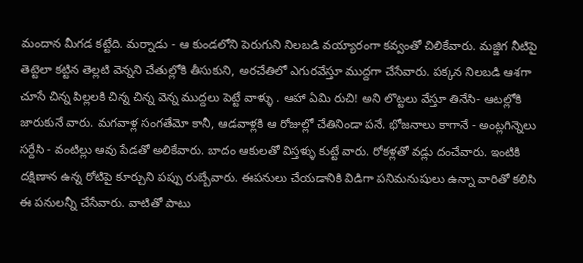మందాన మీగడ కట్టేది. మర్నాడు - ఆ కుండలోని పెరుగుని నిలబడి వయ్యారంగా కవ్వంతో చిలికేవారు. మజ్జిగ నీటిపై తెట్టెలా కట్టిన తెల్లటి వెన్నని చేతుల్లోకి తీసుకుని, అరచేతిలో ఎగురవేస్తూ ముద్దగా చేసేవారు. పక్కన నిలబడి ఆశగా చూసే చిన్న పిల్లలకి చిన్న చిన్న వెన్న ముద్దలు పెట్టే వాళ్ళు . ఆహా ఏమి రుచి! అని లొట్టలు వేస్తూ తినేసి- ఆటల్లోకి జారుకునే వారు. మగవాళ్ల సంగతేమో కానీ, ఆడవాళ్లకి ఆ రోజుల్లో చేతినిండా పనే. భోజనాలు కాగానే - అంట్లగిన్నెలు సర్దేసి - వంటిల్లు ఆవు పేడతో అలికేవారు. బాదం ఆకులతో విస్తళ్ళు కుట్టే వారు. రోకళ్లతో వడ్లు దంచేవారు. ఇంటికి దక్షిణాన ఉన్న రోటిపై కూర్చుని పప్పు రుబ్బేవారు. ఈపనులు చేయడానికి విడిగా పనిమనుషులు ఉన్నా వారితో కలిసి ఈ పనులన్నీ చేసేవారు. వాటితో పాటు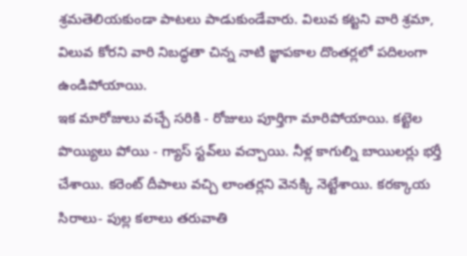శ్రమతెలియకుండా పాటలు పాడుకుండేవారు. విలువ కట్టని వారి శ్రమా, విలువ కోరని వారి నిబద్ధతా చిన్న నాటి జ్ఞాపకాల దొంతర్లలో పదిలంగా ఉండిపోయాయి.
ఇక మారోజులు వచ్చే సరికి - రోజులు పూర్తిగా మారిపోయాయి. కట్టెల పొయ్యిలు పోయి - గ్యాస్‌ స్టవ్‌లు వచ్చాయి. నీళ్ల కాగుల్ని బాయిలర్లు భర్తీ చేశాయి. కరెంట్‌ దీపాలు వచ్చి లాంతర్లని వెనక్కి నెట్టేశాయి. కరక్కాయ సిరాలు- పుల్ల కలాలు తరువాతి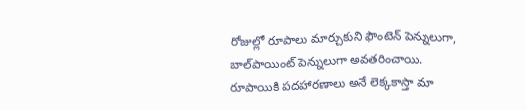రోజుల్లో రూపాలు మార్చుకుని ఫౌంటెన్‌ పెన్నులుగా, బాల్‌పాయింట్‌ పెన్నులుగా అవతరించాయి. రూపాయికి పదహారణాలు అనే లెక్కకాస్తా మా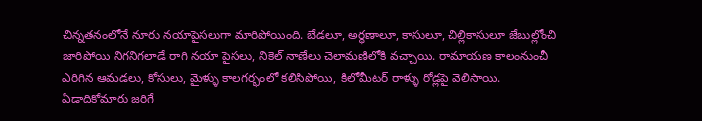చిన్నతనంలోనే నూరు నయాపైసలుగా మారిపోయింది. బేడలూ, అర్ధణాలూ, కాసులూ, చిల్లికాసులూ జేబుల్లోంచి జారిపోయి నిగనిగలాడే రాగి నయా పైసలు, నికెల్‌ నాణేలు చెలామణిలోకి వచ్చాయి. రామాయణ కాలంనుంచీ ఎరిగిన ఆమడలు, కోసులు, మైళ్ళు కాలగర్భంలో కలిసిపోయి, కిలోమీటర్‌ రాళ్ళు రోడ్లపై వెలిసాయి. ఏడాదికోమారు జరిగే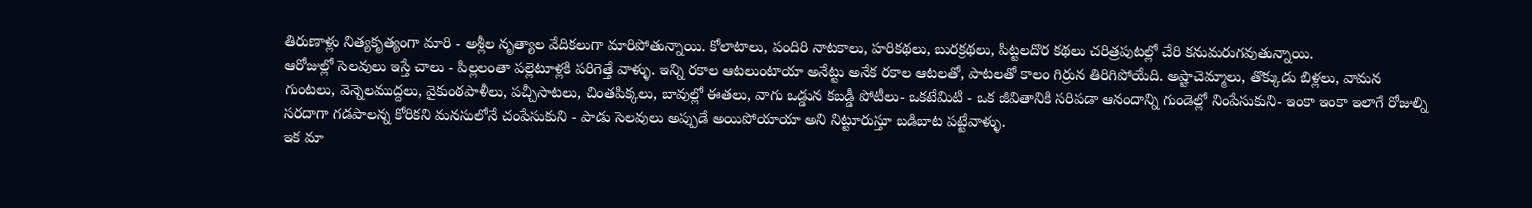తిరుణాళ్లు నిత్యకృత్యంగా మారి - అశ్లీల నృత్యాల వేదికలుగా మారిపోతున్నాయి. కోలాటాలు, పందిరి నాటకాలు, హరికథలు, బురక్రథలు, పిట్టలదొర కథలు చరిత్రపుటల్లో చేరి కనుమరుగవుతున్నాయి.
ఆరోజుల్లో సెలవులు ఇస్తే చాలు - పిల్లలంతా పల్లెటూళ్లకి పరిగెత్తే వాళ్ళు. ఇన్ని రకాల ఆటలుంటాయా అనేట్టు అనేక రకాల ఆటలతో, పాటలతో కాలం గిర్రున తిరిగిపోయేది. అష్టాచెమ్మాలు, తొక్కుడు బిళ్లలు, వామన గుంటలు, వెన్నెలముద్దలు, వైకుంఠపాళీలు, పచ్చీసాటలు, చింతపిక్కలు, బావుల్లో ఈతలు, వాగు ఒడ్డున కబడ్డీ పోటీలు- ఒకటేమిటి - ఒక జీవితానికి సరిపడా ఆనందాన్ని గుండెల్లో నింపేసుకుని- ఇంకా ఇంకా ఇలాగే రోజుల్ని సరదాగా గడపాలన్న కోరికని మనసులోనే చంపేసుకుని - పాడు సెలవులు అప్పుడే అయిపోయాయా అని నిట్టూరుస్తూ బడిబాట పట్టేవాళ్ళు.
ఇక మా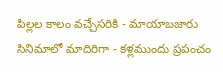పిల్లల కాలం వచ్చేసరికి - మాయాబజారు సినిమాలో మాదిరిగా - కళ్లముందు ప్రపంచం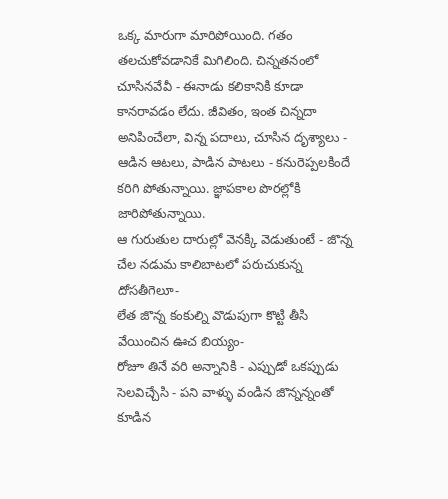ఒక్క మారుగా మారిపోయింది. గతం తలచుకోవడానికే మిగిలింది. చిన్నతనంలో చూసినవేవీ - ఈనాడు కలికానికి కూడా కానరావడం లేదు. జీవితం, ఇంత చిన్నదా అనిపించేలా, విన్న పదాలు, చూసిన దృశ్యాలు - ఆడిన ఆటలు, పాడిన పాటలు - కనురెప్పలకిందే కరిగి పోతున్నాయి. జ్ఞాపకాల పొరల్లోకి జారిపోతున్నాయి.
ఆ గురుతుల దారుల్లో వెనక్కి వెడుతుంటే - జొన్న చేల నడుమ కాలిబాటలో పరుచుకున్న దోసతీగెలూ-
లేత జొన్న కంకుల్ని వొడుపుగా కొట్టి తీసి వేయించిన ఊచ బియ్యం-
రోజూ తినే వరి అన్నానికి - ఎప్పుడో ఒకప్పుడు సెలవిచ్చేసి - పని వాళ్ళు వండిన జొన్నన్నంతో కూడిన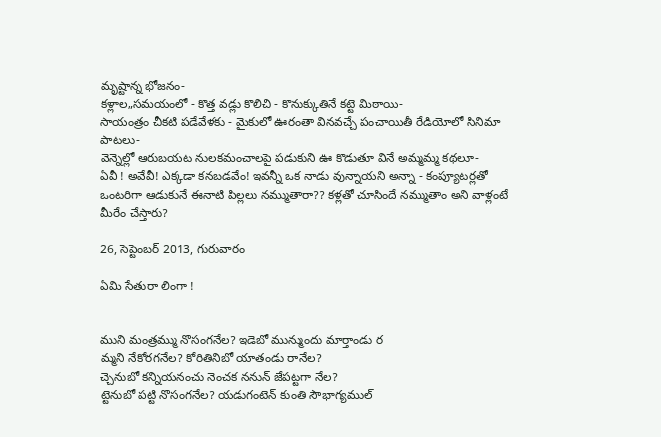మృష్టాన్న భోజనం-
కళ్లాల„సమయంలో - కొత్త వడ్లు కొలిచి - కొనుక్కుతినే కట్టె మిఠాయి-
సాయంత్రం చీకటి పడేవేళకు - మైకులో ఊరంతా వినవచ్చే పంచాయితీ రేడియోలో సినిమా పాటలు-
వెన్నెల్లో ఆరుబయట నులకమంచాలపై పడుకుని ఊ కొడుతూ వినే అమ్మమ్మ కథలూ-
ఏవీ ! అవేవీ! ఎక్కడా కనబడవేం! ఇవన్నీ ఒక నాడు వున్నాయని అన్నా - కంప్యూటర్లతో ఒంటరిగా ఆడుకునే ఈనాటి పిల్లలు నమ్ముతారా?? కళ్లతో చూసిందే నమ్ముతాం అని వాళ్లంటే మీరేం చేస్తారు?

26, సెప్టెంబర్ 2013, గురువారం

ఏమి సేతురా లింగా !


ముని మంత్రమ్ము నొసంగనేల? ఇడెబో మున్ముందు మార్తాండు ర
మ్మని నేకోరగనేల? కోరితినిబో యాతండు రానేల?
చ్చెనుబో కన్నియనంచు నెంచక ననున్ జేపట్టగా నేల?
ట్టెనుబో పట్టి నొసంగనేల? యడుగంటెన్ కుంతి సౌభాగ్యముల్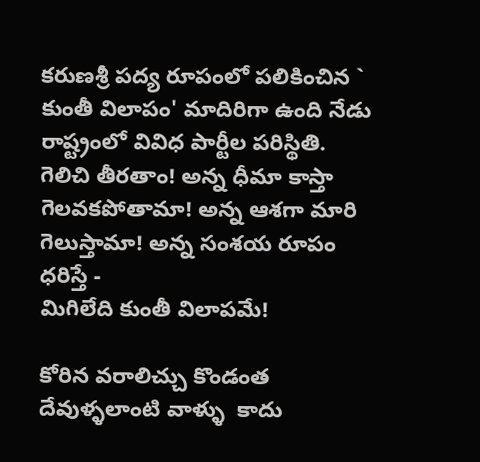కరుణశ్రీ పద్య రూపంలో పలికించిన ` కుంతీ విలాపం' మాదిరిగా ఉంది నేడు రాష్ట్రంలో వివిధ పార్టీల పరిస్థితి.
గెలిచి తీరతాం! అన్న ధీమా కాస్తా
గెలవకపోతామా! అన్న ఆశగా మారి
గెలుస్తామా! అన్న సంశయ రూపం ధరిస్తే -
మిగిలేది కుంతీ విలాపమే!

కోరిన వరాలిచ్చు కొండంత దేవుళ్ళలాంటి వాళ్ళు  కాదు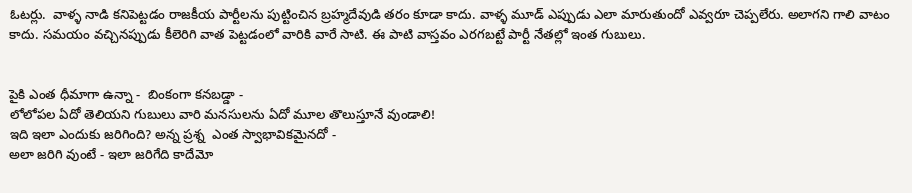ఓటర్లు.  వాళ్ళ నాడి కనిపెట్టడం రాజకీయ పార్టీలను పుట్టించిన బ్రహ్మదేవుడి తరం కూడా కాదు. వాళ్ళ మూడ్‌ ఎప్పుడు ఎలా మారుతుందో ఎవ్వరూ చెప్పలేరు. అలాగని గాలి వాటం కాదు. సమయం వచ్చినప్పుడు కీలెరిగి వాత పెట్టడంలో వారికి వారే సాటి. ఈ పాటి వాస్తవం ఎరగబట్టే పార్టీ నేతల్లో ఇంత గుబులు.


పైకి ఎంత ధీమాగా ఉన్నా -  బింకంగా కనబడ్డా -
లోలోపల ఏదో తెలియని గుబులు వారి మనసులను ఏదో మూల తొలుస్తూనే వుండాలి!
ఇది ఇలా ఎందుకు జరిగింది? అన్న ప్రశ్న  ఎంత స్వాభావికమైనదో -
అలా జరిగి వుంటే - ఇలా జరిగేది కాదేమో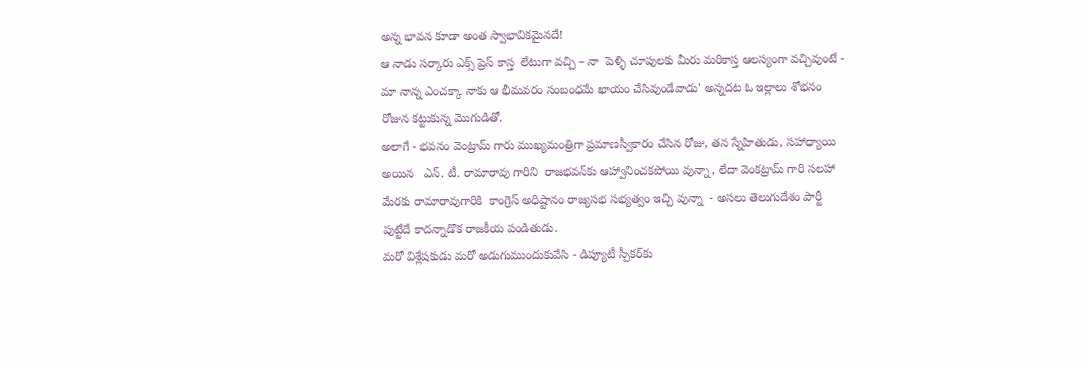అన్న భావన కూడా అంత స్వాభావికమైనదే!
ఆ నాడు సర్కారు ఎక్స్ ప్రెస్ కాస్త  లేటుగా వచ్చి – నా  పెళ్ళి చూపులకు మీరు మరికాస్త ఆలస్యంగా వచ్చివుంటే - మా నాన్న ఎంచక్కా నాకు ఆ భీమవరం సంబంధమే ఖాయం చేసివుండేవాడు' అన్నదట ఓ ఇల్లాలు శోభనం రోజున కట్టుకున్న మొగుడితో.
అలాగే - భవనం వెంట్రామ్‌ గారు ముఖ్యమంత్రిగా ప్రమాణస్వీకారం చేసిన రోజు, తన స్నేహితుడు, సహాధ్యాయి అయిన   ఎన్‌. టీ. రామారావు గారిని  రాజభవన్‌కు ఆహ్వానించకపోయి వున్నా, లేదా వెంకట్రామ్‌ గారి సలహా మేరకు రామారావుగారికి  కాంగ్రెస్‌ అధిష్టానం రాజ్యసభ సభ్యత్వం ఇచ్చి వున్నా  - అసలు తెలుగుదేశం పార్టీ పుట్టేదే కాదన్నాడొక రాజకీయ పండితుడు.
మరో విశ్లేషకుడు మరో అడుగుముందుకువేసి - డిప్యూటీ స్పీకర్‌కు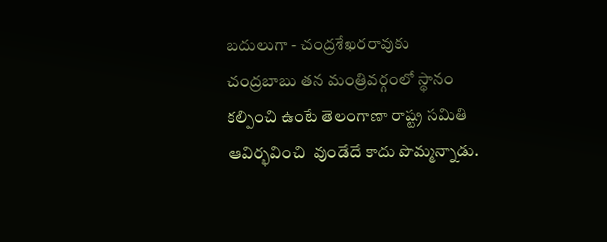బదులుగా - చంద్రశేఖరరావుకు చంద్రబాబు తన మంత్రివర్గంలో స్థానం కల్పించి ఉంటే తెలంగాణా రాష్ట్ర సమితి ఆవిర్భవించి  వుండేదే కాదు పొమ్మన్నాడు.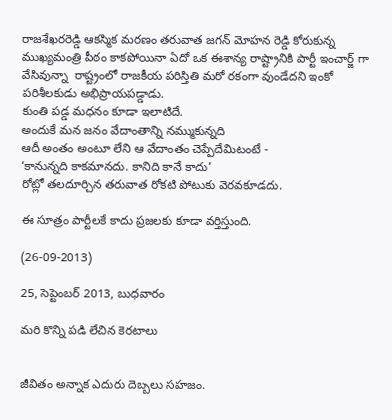రాజశేఖరరెడ్డి ఆకస్మిక మరణం తరువాత జగన్ మోహన రెడ్డి కోరుకున్న ముఖ్యమంత్రి పీఠం కాకపోయినా ఏదో ఒక ఈశాన్య రాష్ట్రానికి పార్టీ ఇంచార్జ్ గా వేసివున్నా  రాష్ట్రంలో రాజకీయ పరిస్తితి మరో రకంగా వుండేదని ఇంకో పరిశీలకుడు అభిప్రాయపడ్డాడు.
కుంతి పడ్డ మధనం కూడా ఇలాటిదే.
అందుకే మన జనం వేదాంతాన్ని నమ్ముకున్నది
ఆదీ అంతం అంటూ లేని ఆ వేదాంతం చెప్పేదేమిటంటే -
‘కానున్నది కాకమానదు. కానిది కానే కాదు’
రోట్లో తలదూర్చిన తరువాత రోకటి పోటుకు వెరవకూడదు.

ఈ సూత్రం పార్టీలకే కాదు ప్రజలకు కూడా వర్తిస్తుంది.

(26-09-2013)

25, సెప్టెంబర్ 2013, బుధవారం

మరి కొన్ని పడి లేచిన కెరటాలు


జీవితం అన్నాక ఎదురు దెబ్బలు సహజం.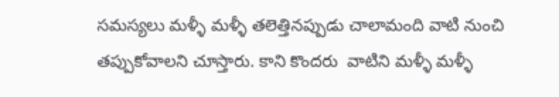సమస్యలు మళ్ళీ మళ్ళీ తలెత్తినప్పుడు చాలామంది వాటి నుంచి తప్పుకోవాలని చూస్తారు. కాని కొందరు  వాటిని మళ్ళీ మళ్ళీ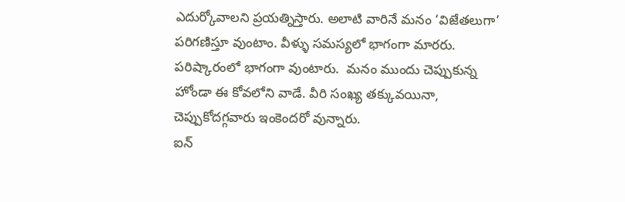ఎదుర్కోవాలని ప్రయత్నిస్తారు. అలాటి వారినే మనం ‘విజేతలుగా’ పరిగణిస్తూ వుంటాం. వీళ్ళు సమస్యలో భాగంగా మారరు. పరిష్కారంలో భాగంగా వుంటారు.  మనం ముందు చెప్పుకున్న హోండా ఈ కోవలోని వాడే. వీరి సంఖ్య తక్కువయినా, చెప్పుకోదగ్గవారు ఇంకెందరో వున్నారు.
ఐన్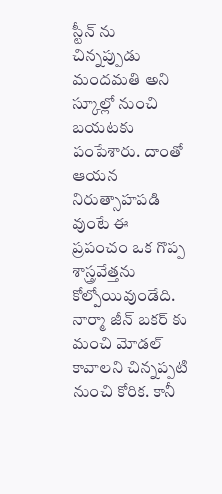స్టీన్ ను చిన్నప్పుడు మందమతి అని స్కూల్లో నుంచి బయటకు పంపేశారు. దాంతో ఆయన నిరుత్సాహపడి వుంటే ఈ ప్రపంచం ఒక గొప్ప శాస్త్రవేత్తను కోల్పోయివుండేది.
నార్మా జీన్ బకర్ కు మంచి మోడల్ కావాలని చిన్నప్పటి నుంచి కోరిక. కానీ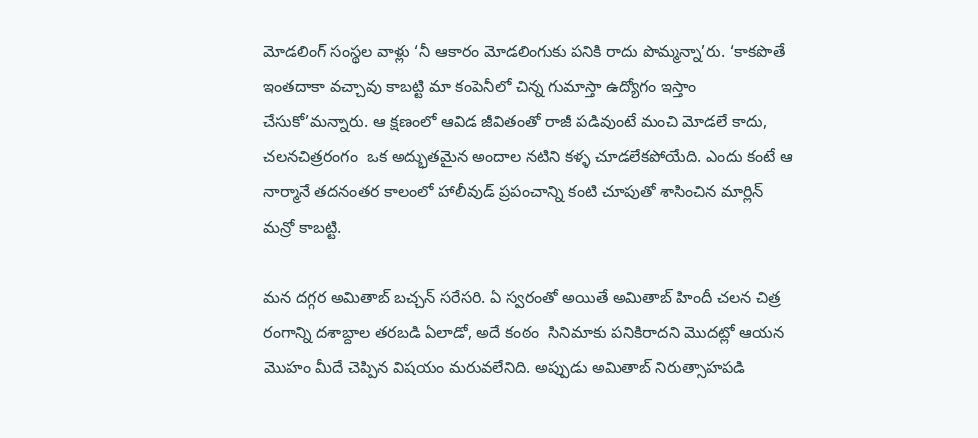మోడలింగ్ సంస్థల వాళ్లు ‘నీ ఆకారం మోడలింగుకు పనికి రాదు పొమ్మన్నా’రు. ‘కాకపొతే ఇంతదాకా వచ్చావు కాబట్టి మా కంపెనీలో చిన్న గుమాస్తా ఉద్యోగం ఇస్తాం చేసుకో’మన్నారు. ఆ క్షణంలో ఆవిడ జీవితంతో రాజీ పడివుంటే మంచి మోడలే కాదు,  చలనచిత్రరంగం  ఒక అద్భుతమైన అందాల నటిని కళ్ళ చూడలేకపోయేది. ఎందు కంటే ఆ  నార్మానే తదనంతర కాలంలో హాలీవుడ్ ప్రపంచాన్ని కంటి చూపుతో శాసించిన మార్లిన్ మన్రో కాబట్టి.

మన దగ్గర అమితాబ్ బచ్చన్ సరేసరి. ఏ స్వరంతో అయితే అమితాబ్ హిందీ చలన చిత్ర రంగాన్ని దశాబ్దాల తరబడి ఏలాడో, అదే కంఠం  సినిమాకు పనికిరాదని మొదట్లో ఆయన మొహం మీదే చెప్పిన విషయం మరువలేనిది. అప్పుడు అమితాబ్ నిరుత్సాహపడి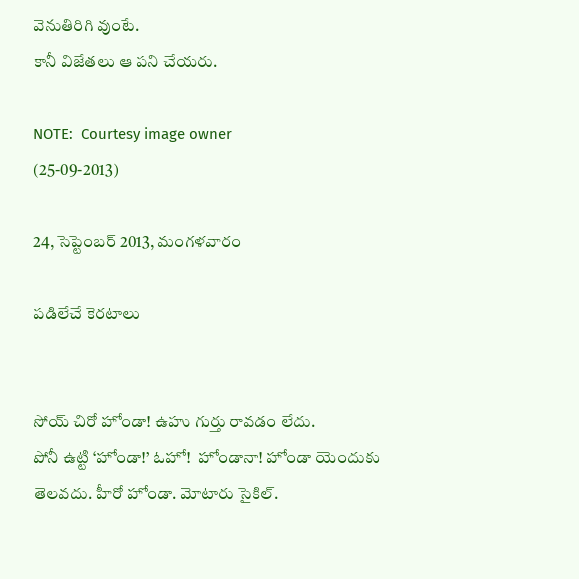వెనుతిరిగి వుంటే.
కానీ విజేతలు ఆ పని చేయరు.

NOTE:  Courtesy image owner
(25-09-2013)

24, సెప్టెంబర్ 2013, మంగళవారం

పడిలేచే కెరటాలు


సోయ్ చిరో హోండా! ఉహు గుర్తు రావడం లేదు.
పోనీ ఉట్టి ‘హోండా!’ ఓహో!  హోండానా! హోండా యెందుకు తెలవదు. హీరో హోండా. మోటారు సైకిల్.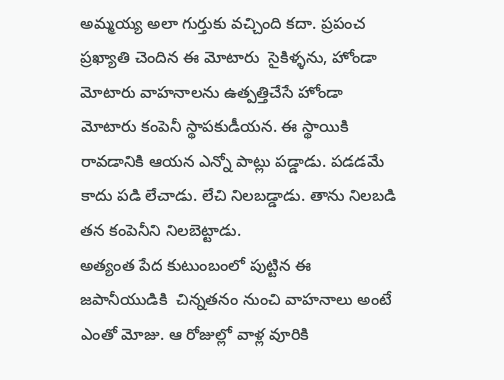అమ్మయ్య అలా గుర్తుకు వచ్చింది కదా. ప్రపంచ ప్రఖ్యాతి చెందిన ఈ మోటారు  సైకిళ్ళను, హోండా మోటారు వాహనాలను ఉత్పత్తిచేసే హోండా మోటారు కంపెనీ స్థాపకుడీయన. ఈ స్థాయికి రావడానికి ఆయన ఎన్నో పాట్లు పడ్డాడు. పడడమే కాదు పడి లేచాడు. లేచి నిలబడ్డాడు. తాను నిలబడి  తన కంపెనీని నిలబెట్టాడు.
అత్యంత పేద కుటుంబంలో పుట్టిన ఈ జపానీయుడికి  చిన్నతనం నుంచి వాహనాలు అంటే ఎంతో మోజు. ఆ రోజుల్లో వాళ్ల వూరికి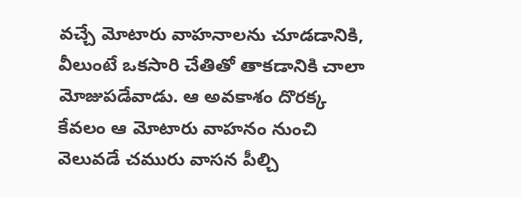వచ్చే మోటారు వాహనాలను చూడడానికి, వీలుంటే ఒకసారి చేతితో తాకడానికి చాలా మోజుపడేవాడు. ఆ అవకాశం దొరక్క కేవలం ఆ మోటారు వాహనం నుంచి వెలువడే చమురు వాసన పీల్చి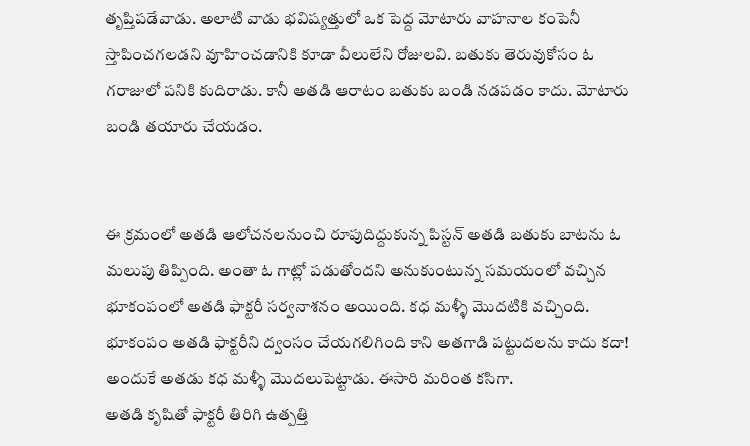తృప్తిపడేవాడు. అలాటి వాడు భవిష్యత్తులో ఒక పెద్ద మోటారు వాహనాల కంపెనీ స్తాపించగలడని వూహించడానికి కూడా వీలులేని రోజులవి. బతుకు తెరువుకోసం ఓ గరాజులో పనికి కుదిరాడు. కానీ అతడి ఆరాటం బతుకు బండి నడపడం కాదు. మోటారు బండి తయారు చేయడం.


ఈ క్రమంలో అతడి ఆలోచనలనుంచి రూపుదిద్దుకున్న పిస్టన్ అతడి బతుకు బాటను ఓ మలుపు తిప్పింది. అంతా ఓ గాట్లో పడుతోందని అనుకుంటున్న సమయంలో వచ్చిన భూకంపంలో అతడి ఫాక్టరీ సర్వనాశనం అయింది. కధ మళ్ళీ మొదటికి వచ్చింది. భూకంపం అతడి ఫాక్టరీని ద్వంసం చేయగలిగింది కాని అతగాడి పట్టుదలను కాదు కదా! అందుకే అతడు కధ మళ్ళీ మొదలుపెట్టాడు. ఈసారి మరింత కసిగా.
అతడి కృషితో ఫాక్టరీ తిరిగి ఉత్పత్తి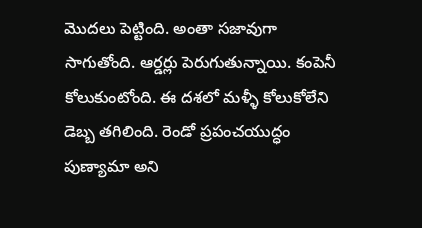మొదలు పెట్టింది. అంతా సజావుగా సాగుతోంది. ఆర్డర్లు పెరుగుతున్నాయి. కంపెనీ కోలుకుంటోంది. ఈ దశలో మళ్ళీ కోలుకోలేని డెబ్బ తగిలింది. రెండో ప్రపంచయుద్ధం పుణ్యామా అని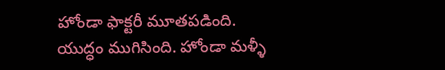హోండా ఫాక్టరీ మూతపడింది.
యుద్ధం ముగిసింది. హోండా మళ్ళీ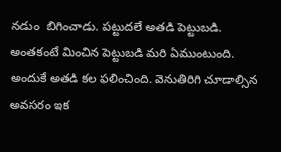నడుం  బిగించాడు. పట్టుదలే అతడి పెట్టుబడి. అంతకంటే మించిన పెట్టుబడి మరి ఏముంటుంది. అందుకే అతడి కల ఫలించింది. వెనుతిరిగి చూడాల్సిన అవసరం ఇక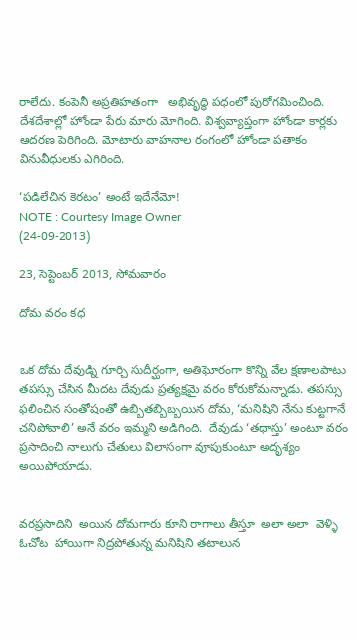రాలేదు. కంపెనీ అప్రతిహతంగా   అభివృద్ధి పధంలో పురోగమించింది. దేశదేశాల్లో హోండా పేరు మారు మోగింది. విశ్వవ్యాప్తంగా హోండా కార్లకు ఆదరణ పెరిగింది. మోటారు వాహనాల రంగంలో హోండా పతాకం వినువీధులకు ఎగిరింది.

‘పడిలేచిన కెరటం’ అంటే ఇదేనేమో!
NOTE : Courtesy Image Owner
(24-09-2013)

23, సెప్టెంబర్ 2013, సోమవారం

దోమ వరం కధ


ఒక దోమ దేవుడ్ని గూర్చి సుదీర్ఘంగా, అతిఘోరంగా కొన్ని వేల క్షణాలపాటు తపస్సు చేసిన మీదట దేవుడు ప్రత్యక్షమై వరం కోరుకోమన్నాడు. తపస్సు ఫలించిన సంతోషంతో ఉబ్బితబ్బిబ్బయిన దోమ, ‘మనిషిని నేను కుట్టగానే చనిపోవాలి’ అనే వరం ఇమ్మని అడిగింది.  దేవుడు ‘తధాస్తు’ అంటూ వరం ప్రసాదించి నాలుగు చేతులు విలాసంగా వూపుకుంటూ అదృశ్యం అయిపోయాడు.


వరప్రసాదిని  అయిన దోమగారు కూని రాగాలు తీస్తూ  అలా అలా  వెళ్ళి ఓచోట  హాయిగా నిద్రపోతున్న మనిషిని తటాలున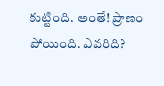కుట్టింది. అంతే! ప్రాణం పోయింది. ఎవరిది?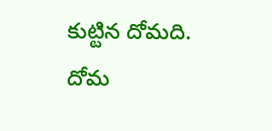కుట్టిన దోమది. దోమ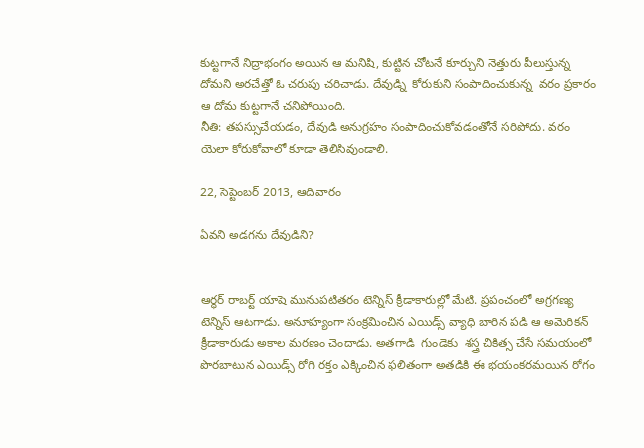కుట్టగానే నిద్రాభంగం అయిన ఆ మనిషి, కుట్టిన చోటనే కూర్చుని నెత్తురు పీలుస్తున్న దోమని అరచేత్తో ఓ చరుపు చరిచాడు. దేవుడ్ని  కోరుకుని సంపాదించుకున్న  వరం ప్రకారం ఆ దోమ కుట్టగానే చనిపోయింది.
నీతి: తపస్సుచేయడం, దేవుడి అనుగ్రహం సంపాదించుకోవడంతోనే సరిపోదు. వరం యెలా కోరుకోవాలో కూడా తెలిసివుండాలి.

22, సెప్టెంబర్ 2013, ఆదివారం

ఏవని అడగను దేవుడిని?


ఆర్థర్ రాబర్ట్ యాషె మునుపటితరం టెన్నిస్ క్రీడాకారుల్లో మేటి. ప్రపంచంలో అగ్రగణ్య టెన్నిస్ ఆటగాడు. అనూహ్యంగా సంక్రమించిన ఎయిడ్స్ వ్యాధి బారిన పడి ఆ అమెరికన్ క్రీడాకారుడు అకాల మరణం చెందాడు. అతగాడి  గుండెకు  శస్త్ర చికిత్స చేసే సమయంలో పొరబాటున ఎయిడ్స్ రోగి రక్తం ఎక్కించిన ఫలితంగా అతడికి ఈ భయంకరమయిన రోగం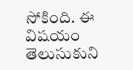సోకింది. ఈ విషయం తెలుసుకుని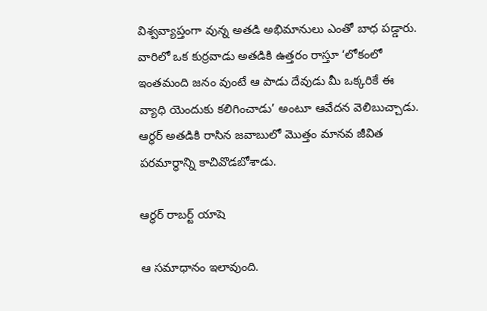విశ్వవ్యాప్తంగా వున్న అతడి అభిమానులు ఎంతో బాధ పడ్డారు. వారిలో ఒక కుర్రవాడు అతడికి ఉత్తరం రాస్తూ ‘లోకంలో ఇంతమంది జనం వుంటే ఆ పాడు దేవుడు మీ ఒక్కరికే ఈ వ్యాధి యెందుకు కలిగించాడు’ అంటూ ఆవేదన వెలిబుచ్చాడు. ఆర్ధర్ అతడికి రాసిన జవాబులో మొత్తం మానవ జీవిత పరమార్ధాన్ని కాచివొడబోశాడు.

ఆర్థర్ రాబర్ట్ యాషె

ఆ సమాధానం ఇలావుంది.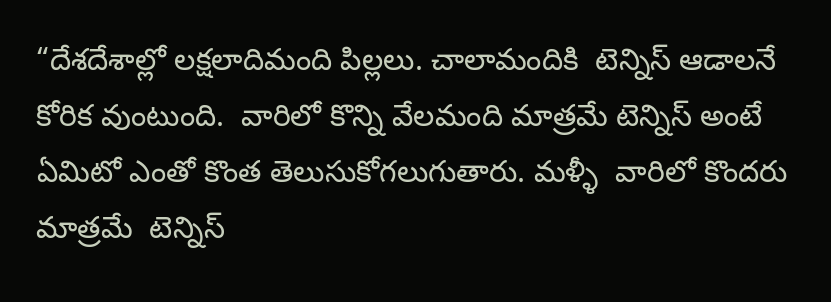“దేశదేశాల్లో లక్షలాదిమంది పిల్లలు. చాలామందికి  టెన్నిస్ ఆడాలనే కోరిక వుంటుంది.  వారిలో కొన్ని వేలమంది మాత్రమే టెన్నిస్ అంటే ఏమిటో ఎంతో కొంత తెలుసుకోగలుగుతారు. మళ్ళీ  వారిలో కొందరు మాత్రమే  టెన్నిస్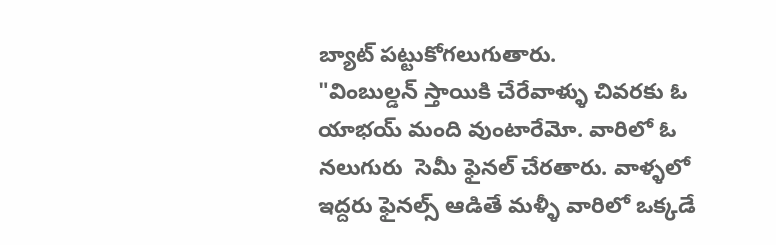బ్యాట్ పట్టుకోగలుగుతారు.
"వింబుల్డన్ స్తాయికి చేరేవాళ్ళు చివరకు ఓ యాభయ్ మంది వుంటారేమో. వారిలో ఓ నలుగురు  సెమీ ఫైనల్ చేరతారు. వాళ్ళలో ఇద్దరు ఫైనల్స్ ఆడితే మళ్ళీ వారిలో ఒక్కడే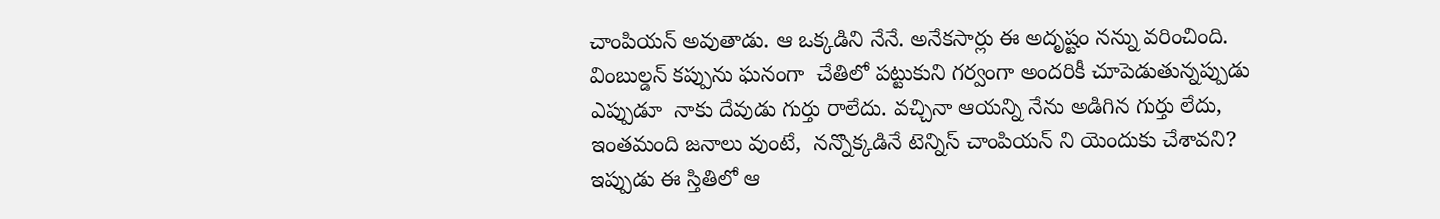చాంపియన్ అవుతాడు. ఆ ఒక్కడిని నేనే. అనేకసార్లు ఈ అదృష్టం నన్ను వరించింది. వింబుల్డన్ కప్పును ఘనంగా  చేతిలో పట్టుకుని గర్వంగా అందరికీ చూపెడుతున్నప్పుడు ఎప్పుడూ  నాకు దేవుడు గుర్తు రాలేదు. వచ్చినా ఆయన్ని నేను అడిగిన గుర్తు లేదు, ఇంతమంది జనాలు వుంటే,  నన్నొక్కడినే టెన్నిస్ చాంపియన్ ని యెందుకు చేశావని? ఇప్పుడు ఈ స్తితిలో ఆ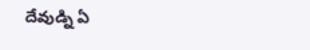దేవుడ్ని ఏ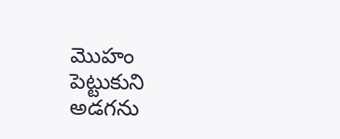మొహం పెట్టుకుని అడగను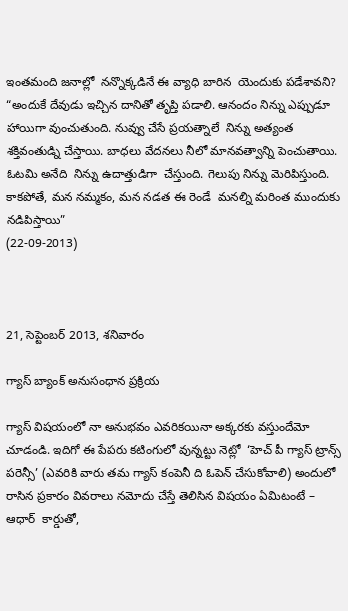ఇంతమంది జనాల్లో  నన్నొక్కడినే ఈ వ్యాధి బారిన  యెందుకు పడేశావని?
“అందుకే దేవుడు ఇచ్చిన దానితో తృప్తి పడాలి. ఆనందం నిన్ను ఎప్పుడూ హాయిగా వుంచుతుంది. నువ్వు చేసే ప్రయత్నాలే  నిన్ను అత్యంత శక్తివంతుడ్ని చేస్తాయి. బాధలు వేదనలు నీలో మానవత్వాన్ని పెంచుతాయి.  ఓటమి అనేది  నిన్ను ఉదాత్తుడిగా  చేస్తుంది. గెలుపు నిన్ను మెరిపిస్తుంది. కాకపోతే, మన నమ్మకం, మన నడత ఈ రెండే  మనల్ని మరింత ముందుకు నడిపిస్తాయి”
(22-09-2013)



21, సెప్టెంబర్ 2013, శనివారం

గ్యాస్ బ్యాంక్ అనుసంధాన ప్రక్రియ

గ్యాస్ విషయంలో నా అనుభవం ఎవరికయినా అక్కరకు వస్తుందేమో చూడండి. ఇదిగో ఈ పేపరు కటింగులో వున్నట్టు నెట్లో  ‘హెచ్ పీ గ్యాస్ ట్రాన్స్ పరెన్సీ’ (ఎవరికి వారు తమ గ్యాస్ కంపెనీ ది ఓపెన్ చేసుకోవాలి) అందులో రాసిన ప్రకారం వివరాలు నమోదు చేస్తే తెలిసిన విషయం ఏమిటంటే –  ఆధార్  కార్డుతో,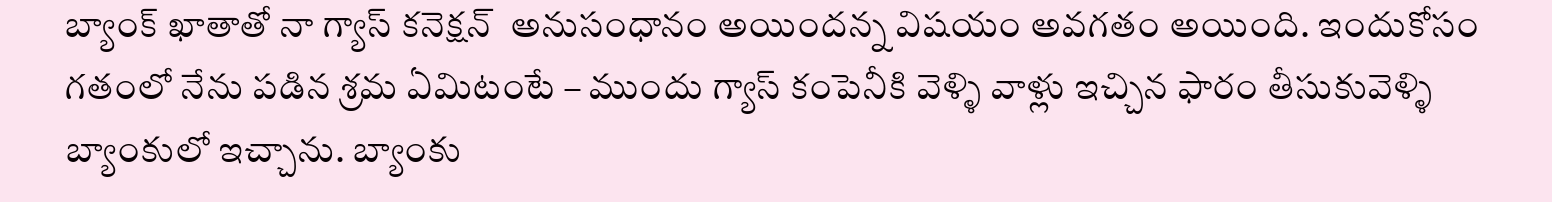బ్యాంక్ ఖాతాతో నా గ్యాస్ కనెక్షన్  అనుసంధానం అయిందన్న విషయం అవగతం అయింది. ఇందుకోసం గతంలో నేను పడిన శ్రమ ఏమిటంటే – ముందు గ్యాస్ కంపెనీకి వెళ్ళి వాళ్లు ఇచ్చిన ఫారం తీసుకువెళ్ళి బ్యాంకులో ఇచ్చాను. బ్యాంకు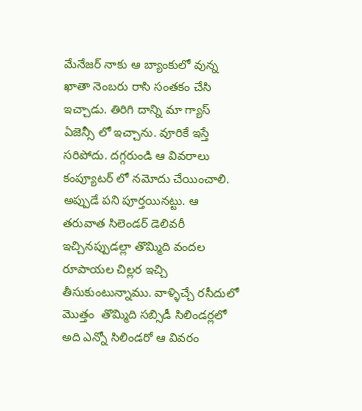మేనేజర్ నాకు ఆ బ్యాంకులో వున్న ఖాతా నెంబరు రాసి సంతకం చేసి ఇచ్చాడు. తిరిగి దాన్ని మా గ్యాస్ ఏజెన్సీ లో ఇచ్చాను. వూరికే ఇస్తే సరిపోదు. దగ్గరుండి ఆ వివరాలు కంప్యూటర్ లో నమోదు చేయించాలి. అప్పుడే పని పూర్తయినట్టు. ఆ తరువాత సిలెండర్ డెలివరీ ఇచ్చినప్పుడల్లా తొమ్మిది వందల రూపాయల చిల్లర ఇచ్చి తీసుకుంటున్నాము. వాళ్ళిచ్చే రసీదులో మొత్తం  తొమ్మిది సబ్సిడీ సిలిండర్లలో అది ఎన్నో సిలిండరో ఆ వివరం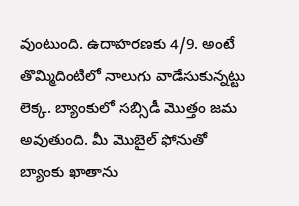వుంటుంది. ఉదాహరణకు 4/9. అంటే తొమ్మిదింటిలో నాలుగు వాడేసుకున్నట్టు లెక్క. బ్యాంకులో సబ్సిడీ మొత్తం జమ అవుతుంది. మీ మొబైల్ ఫోనుతో బ్యాంకు ఖాతాను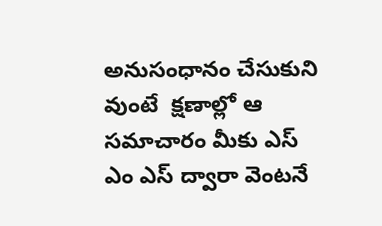అనుసంధానం చేసుకుని వుంటే  క్షణాల్లో ఆ సమాచారం మీకు ఎస్ ఎం ఎస్ ద్వారా వెంటనే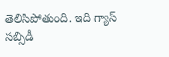తెలిసిపోతుంది. ఇది గ్యాస్ సబ్సిడీ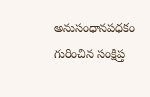అనుసంధానపధకం గురించిన సంక్షిప్త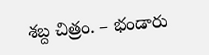శబ్ద చిత్రం. – భండారు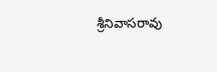శ్రీనివాసరావు